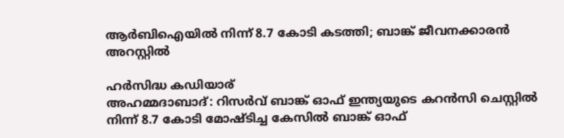ആർബിഐയിൽ നിന്ന് 8.7 കോടി കടത്തി; ബാങ്ക് ജീവനക്കാരൻ അറസ്റ്റിൽ

ഹർസിദ്ധ കഡിയാര്
അഹമ്മദാബാദ്: റിസർവ് ബാങ്ക് ഓഫ് ഇന്ത്യയുടെ കറൻസി ചെസ്റ്റിൽ നിന്ന് 8.7 കോടി മോഷ്ടിച്ച കേസിൽ ബാങ്ക് ഓഫ്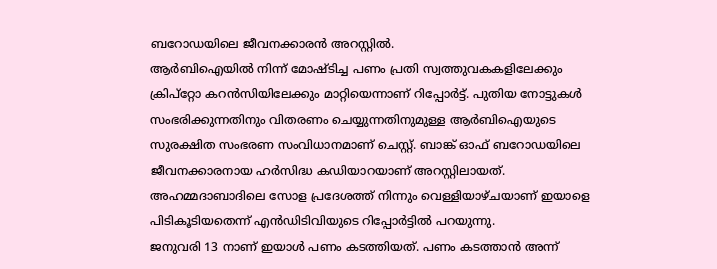ബറോഡയിലെ ജീവനക്കാരൻ അറസ്റ്റിൽ.
ആർബിഐയിൽ നിന്ന് മോഷ്ടിച്ച പണം പ്രതി സ്വത്തുവകകളിലേക്കും ക്രിപ്റ്റോ കറൻസിയിലേക്കും മാറ്റിയെന്നാണ് റിപ്പോർട്ട്. പുതിയ നോട്ടുകൾ സംഭരിക്കുന്നതിനും വിതരണം ചെയ്യുന്നതിനുമുള്ള ആർബിഐയുടെ സുരക്ഷിത സംഭരണ സംവിധാനമാണ് ചെസ്റ്റ്. ബാങ്ക് ഓഫ് ബറോഡയിലെ ജീവനക്കാരനായ ഹർസിദ്ധ കഡിയാറയാണ് അറസ്റ്റിലായത്. അഹമ്മദാബാദിലെ സോള പ്രദേശത്ത് നിന്നും വെള്ളിയാഴ്ചയാണ് ഇയാളെ പിടികൂടിയതെന്ന് എൻഡിടിവിയുടെ റിപ്പോർട്ടിൽ പറയുന്നു.
ജനുവരി 13 നാണ് ഇയാൾ പണം കടത്തിയത്. പണം കടത്താൻ അന്ന്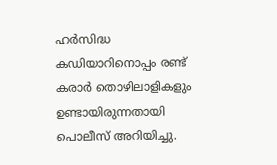ഹർസിദ്ധ കഡിയാറിനൊപ്പം രണ്ട് കരാർ തൊഴിലാളികളും ഉണ്ടായിരുന്നതായി പൊലീസ് അറിയിച്ചു.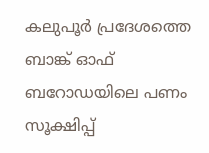കലുപൂർ പ്രദേശത്തെ ബാങ്ക് ഓഫ് ബറോഡയിലെ പണം സൂക്ഷിപ്പ്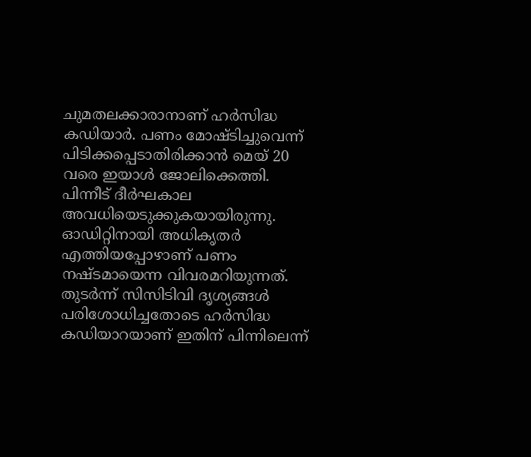ചുമതലക്കാരാനാണ് ഹർസിദ്ധ കഡിയാർ. പണം മോഷ്ടിച്ചുവെന്ന് പിടിക്കപ്പെടാതിരിക്കാൻ മെയ് 20 വരെ ഇയാൾ ജോലിക്കെത്തി. പിന്നീട് ദീർഘകാല അവധിയെടുക്കുകയായിരുന്നു. ഓഡിറ്റിനായി അധികൃതർ എത്തിയപ്പോഴാണ് പണം നഷ്ടമായെന്ന വിവരമറിയുന്നത്. തുടർന്ന് സിസിടിവി ദൃശ്യങ്ങൾ പരിശോധിച്ചതോടെ ഹർസിദ്ധ കഡിയാറയാണ് ഇതിന് പിന്നിലെന്ന്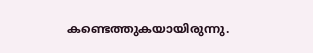കണ്ടെത്തുകയായിരുന്നു.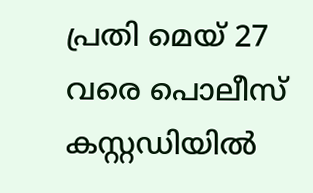പ്രതി മെയ് 27 വരെ പൊലീസ് കസ്റ്റഡിയിൽ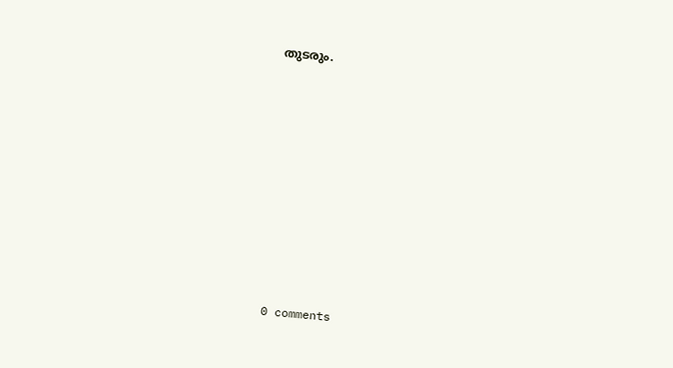തുടരും.










0 comments